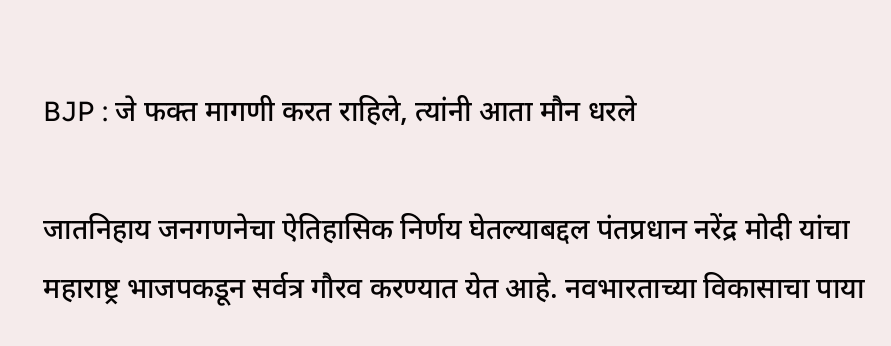BJP : जे फक्त मागणी करत राहिले, त्यांनी आता मौन धरले

जातनिहाय जनगणनेचा ऐतिहासिक निर्णय घेतल्याबद्दल पंतप्रधान नरेंद्र मोदी यांचा महाराष्ट्र भाजपकडून सर्वत्र गौरव करण्यात येत आहे. नवभारताच्या विकासाचा पाया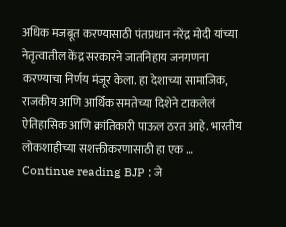अधिक मजबूत करण्यासाठी पंतप्रधान नरेंद्र मोदी यांच्या नेतृत्वातील केंद्र सरकारने जातनिहाय जनगणना करण्याचा निर्णय मंजूर केला. हा देशाच्या सामाजिक, राजकीय आणि आर्थिक समतेच्या दिशेने टाकलेलं ऐतिहासिक आणि क्रांतिकारी पाऊल ठरत आहे. भारतीय लोकशाहीच्या सशक्तीकरणासाठी हा एक … Continue reading BJP : जे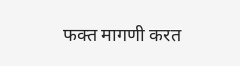फक्त मागणी करत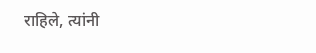राहिले, त्यांनी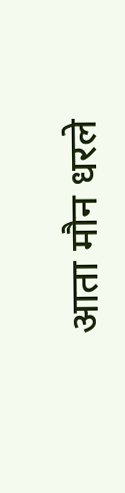आता मौन धरले